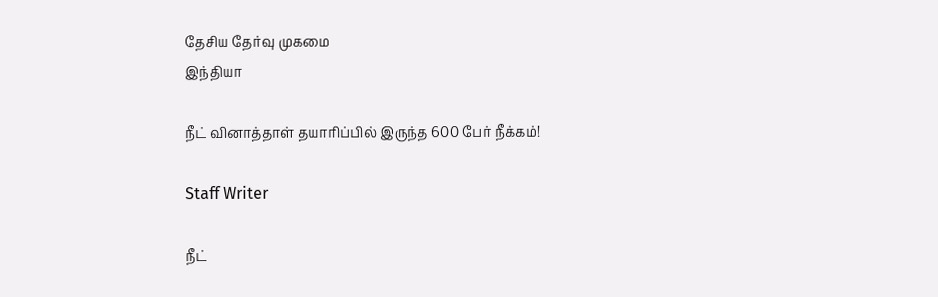தேசிய தேர்வு முகமை
இந்தியா

நீட் வினாத்தாள் தயாரிப்பில் இருந்த 600 பேர் நீக்கம்!

Staff Writer

நீட்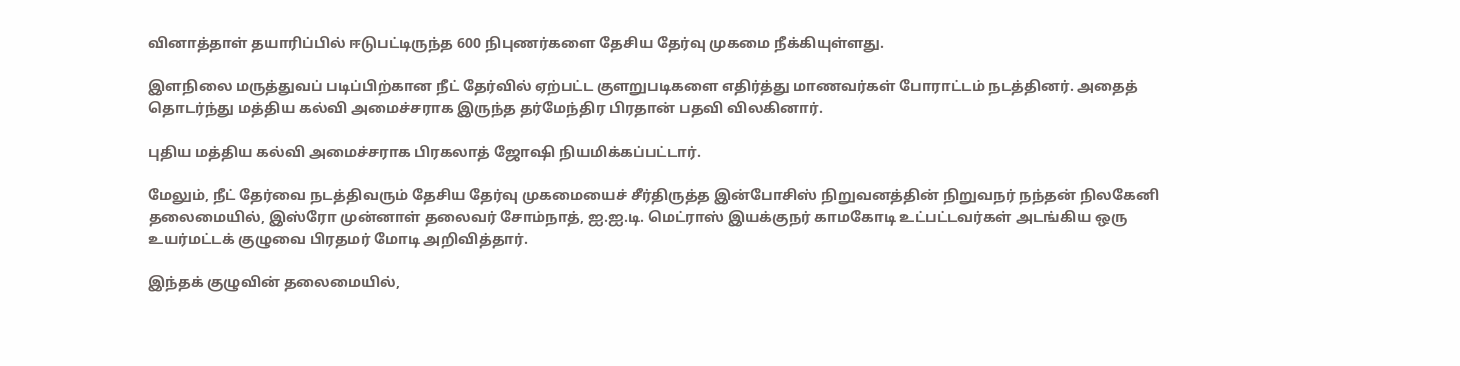வினாத்தாள் தயாரிப்பில் ஈடுபட்டிருந்த 600 நிபுணர்களை தேசிய தேர்வு முகமை நீக்கியுள்ளது.

இளநிலை மருத்துவப் படிப்பிற்கான நீட் தேர்வில் ஏற்பட்ட குளறுபடிகளை எதிர்த்து மாணவர்கள் போராட்டம் நடத்தினர். அதைத் தொடர்ந்து மத்திய கல்வி அமைச்சராக இருந்த தர்மேந்திர பிரதான் பதவி விலகினார்.

புதிய மத்திய கல்வி அமைச்சராக பிரகலாத் ஜோஷி நியமிக்கப்பட்டார்.

மேலும், நீட் தேர்வை நடத்திவரும் தேசிய தேர்வு முகமையைச் சீர்திருத்த இன்போசிஸ் நிறுவனத்தின் நிறுவநர் நந்தன் நிலகேனி தலைமையில், இஸ்ரோ முன்னாள் தலைவர் சோம்நாத், ஐ.ஐ.டி. மெட்ராஸ் இயக்குநர் காமகோடி உட்பட்டவர்கள் அடங்கிய ஒரு உயர்மட்டக் குழுவை பிரதமர் மோடி அறிவித்தார்.

இந்தக் குழுவின் தலைமையில்,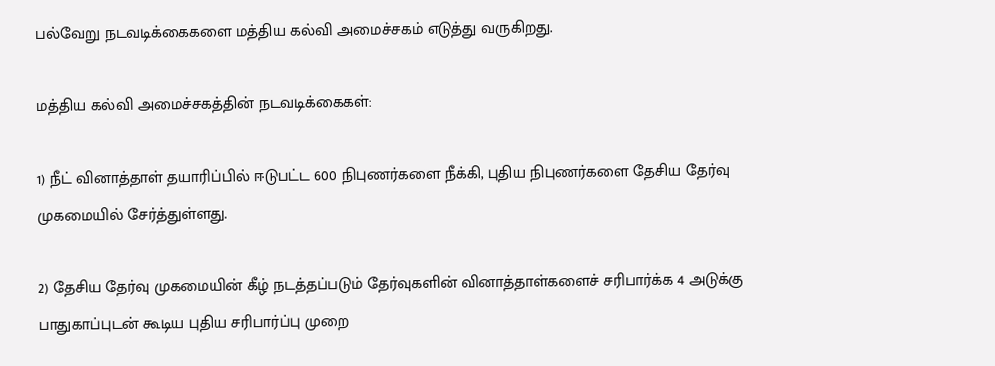பல்வேறு நடவடிக்கைகளை மத்திய கல்வி அமைச்சகம் எடுத்து வருகிறது.

மத்திய கல்வி அமைச்சகத்தின் நடவடிக்கைகள்:

1) நீட் வினாத்தாள் தயாரிப்பில் ஈடுபட்ட 600 நிபுணர்களை நீக்கி, புதிய நிபுணர்களை தேசிய தேர்வு முகமையில் சேர்த்துள்ளது.

2) தேசிய தேர்வு முகமையின் கீழ் நடத்தப்படும் தேர்வுகளின் வினாத்தாள்களைச் சரிபார்க்க 4 அடுக்கு பாதுகாப்புடன் கூடிய புதிய சரிபார்ப்பு முறை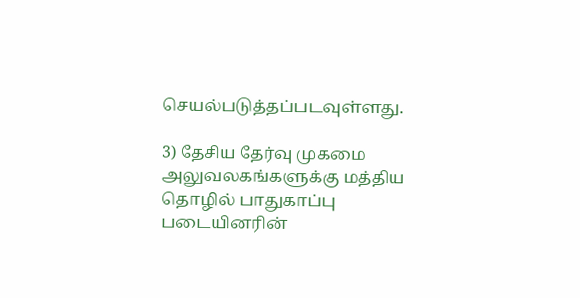செயல்படுத்தப்படவுள்ளது.

3) தேசிய தேர்வு முகமை அலுவலகங்களுக்கு மத்திய தொழில் பாதுகாப்பு படையினரின்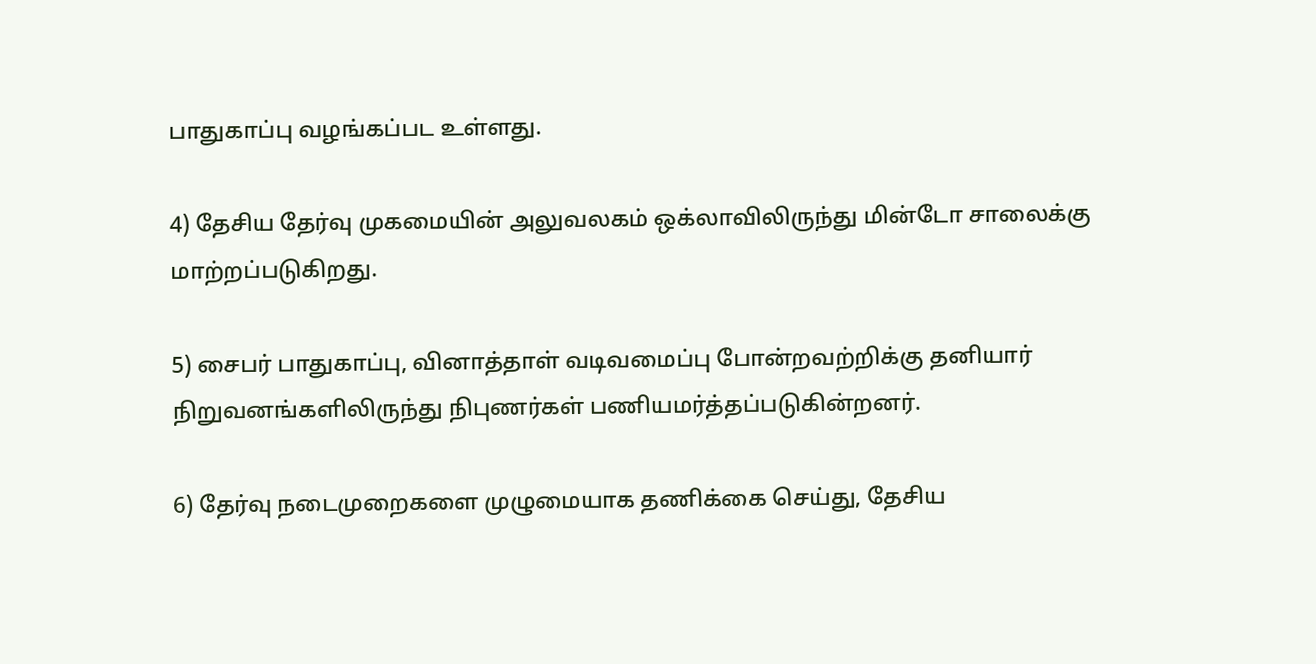பாதுகாப்பு வழங்கப்பட உள்ளது.

4) தேசிய தேர்வு முகமையின் அலுவலகம் ஒக்லாவிலிருந்து மின்டோ சாலைக்கு மாற்றப்படுகிறது.

5) சைபர் பாதுகாப்பு, வினாத்தாள் வடிவமைப்பு போன்றவற்றிக்கு தனியார் நிறுவனங்களிலிருந்து நிபுணர்கள் பணியமர்த்தப்படுகின்றனர்.

6) தேர்வு நடைமுறைகளை முழுமையாக தணிக்கை செய்து, தேசிய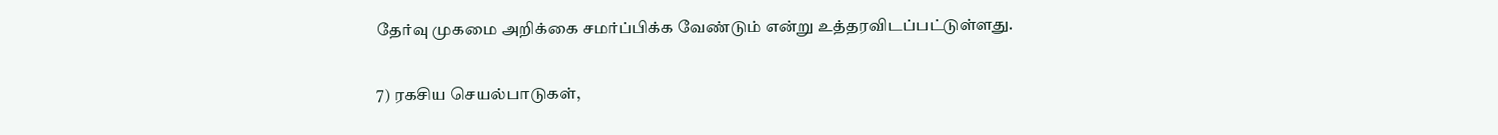தேர்வு முகமை அறிக்கை சமர்ப்பிக்க வேண்டும் என்று உத்தரவிடப்பட்டுள்ளது.

7) ரகசிய செயல்பாடுகள்,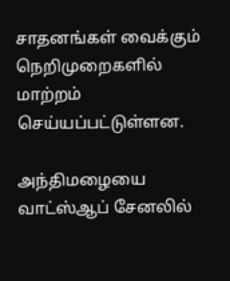சாதனங்கள் வைக்கும் நெறிமுறைகளில் மாற்றம் செய்யப்பட்டுள்ளன.

அந்திமழையை வாட்ஸ்ஆப் சேனலில்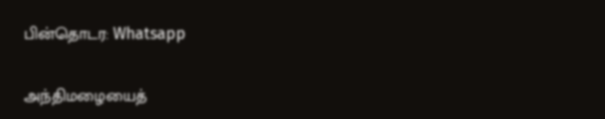பின்தொடர: Whatsapp

அந்திமழையைத்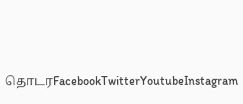தொடரFacebookTwitterYoutubeInstagram